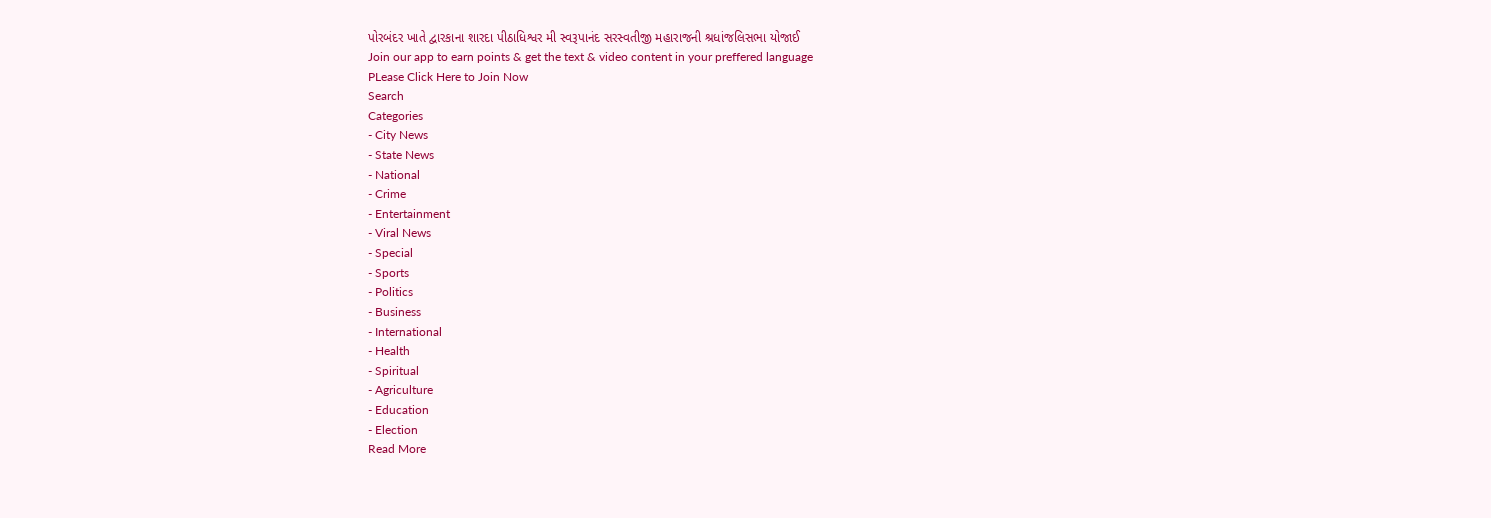પોરબંદર ખાતે દ્વારકાના શારદા પીઠાધિશ્વર મી સ્વરૂપાનંદ સરસ્વતીજી મહારાજની શ્રધાંજલિસભા યોજાઈ
Join our app to earn points & get the text & video content in your preffered language
PLease Click Here to Join Now
Search
Categories
- City News
- State News
- National
- Crime
- Entertainment
- Viral News
- Special
- Sports
- Politics
- Business
- International
- Health
- Spiritual
- Agriculture
- Education
- Election
Read More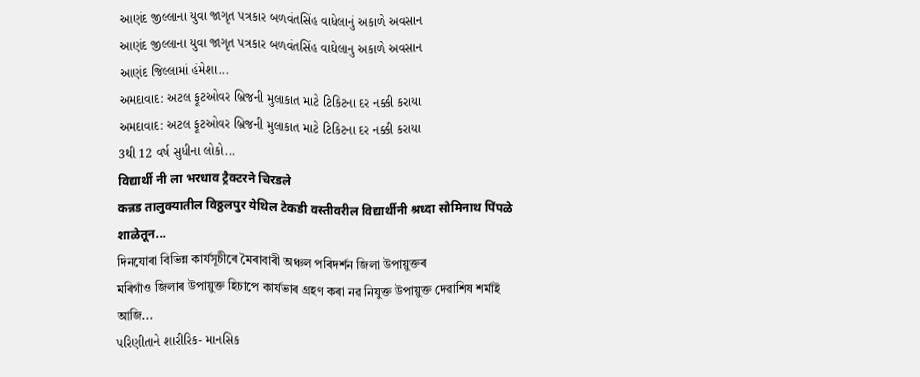આણંદ જીલ્લાના યુવા જાગૃત પત્રકાર બળવંતસિંહ વાધેલાનું અકાળે અવસાન
આણંદ જીલ્લાના યુવા જાગૃત પત્રકાર બળવંતસિંહ વાઘેલાનુ અકાળે અવસાન
આણંદ જિલ્લામાં હંમેશા...
અમદાવાદ: અટલ ફૂટઓવર બ્રિજની મુલાકાત માટે ટિકિટના દર નક્કી કરાયા
અમદાવાદ: અટલ ફૂટઓવર બ્રિજની મુલાકાત માટે ટિકિટના દર નક્કી કરાયા
3થી 12 વર્ષ સુધીના લોકો...
विद्यार्थी नी ला भरधाव ट्रैक्टरने चिरडले
कन्नड तालुक्यातील विठ्ठलपुर येथिल टेकडी वस्तीवरील विद्यार्थीनी श्रध्दा सोमिनाथ पिंपळे शाळेतून...
দিনযোৰা বিভিন্ন কাৰ্যসূচীৰে মৈৰাবাৰী অঞ্চল পৰিদৰ্শন জিলা উপায়ুক্তৰ
মৰিগাঁও জিলাৰ উপায়ুক্ত হিচাপে কাৰ্যভাৰ গ্ৰহণ কৰা নৱ নিযুক্ত উপায়ুক্ত দেৱাশিষ শৰ্মাই আজি...
પરિણીતાને શારીરિક- માનસિક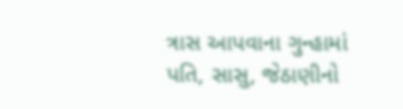ત્રાસ આપવાના ગુન્હામાં પતિ, સાસુ, જેઠાણીનો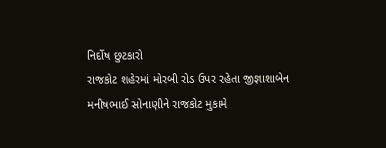નિર્દોષ છુટકારો
રાજકોટ શહેરમાં મોરબી રોડ ઉપર રહેતા જીજ્ઞાશાબેન મનીષભાઈ સોનાણીને રાજકોટ મુકામે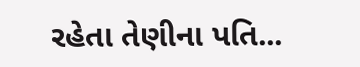રહેતા તેણીના પતિ...